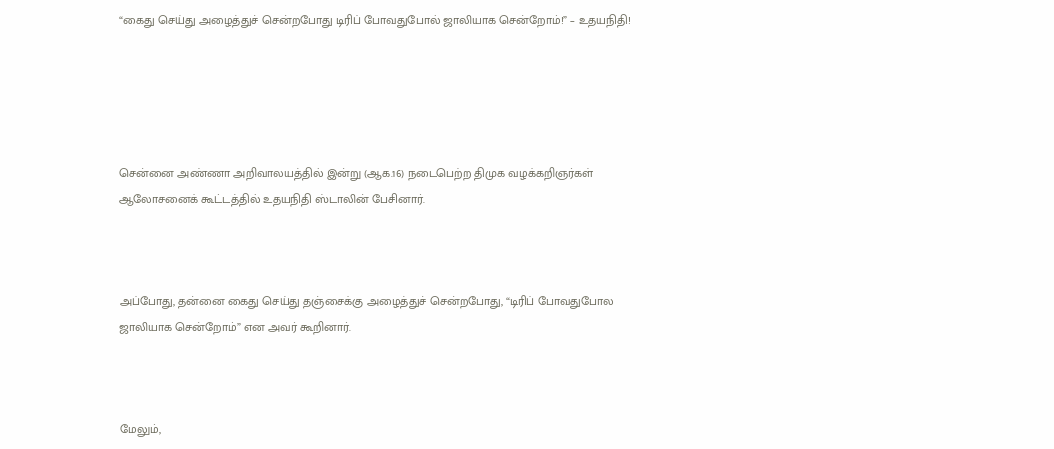“கைது செய்து அழைத்துச் சென்றபோது டிரிப் போவதுபோல் ஜாலியாக சென்றோம்!” – உதயநிதி!





சென்னை அண்ணா அறிவாலயத்தில் இன்று (ஆக.16) நடைபெற்ற திமுக வழக்கறிஞர்கள் ஆலோசனைக் கூட்டத்தில் உதயநிதி ஸ்டாலின் பேசினார்.



அப்போது, தன்னை கைது செய்து தஞ்சைக்கு அழைத்துச் சென்றபோது, “டிரிப் போவதுபோல ஜாலியாக சென்றோம்” என அவர் கூறினார்.



மேலும்,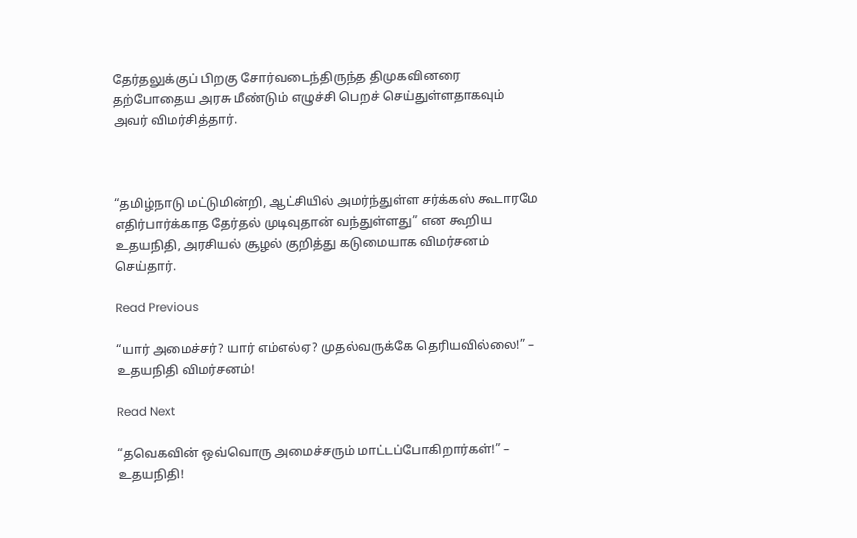தேர்தலுக்குப் பிறகு சோர்வடைந்திருந்த திமுகவினரை தற்போதைய அரசு மீண்டும் எழுச்சி பெறச் செய்துள்ளதாகவும் அவர் விமர்சித்தார்.



“தமிழ்நாடு மட்டுமின்றி, ஆட்சியில் அமர்ந்துள்ள சர்க்கஸ் கூடாரமே எதிர்பார்க்காத தேர்தல் முடிவுதான் வந்துள்ளது” என கூறிய உதயநிதி, அரசியல் சூழல் குறித்து கடுமையாக விமர்சனம் செய்தார்.

Read Previous

“யார் அமைச்சர்? யார் எம்எல்ஏ? முதல்வருக்கே தெரியவில்லை!” – உதயநிதி விமர்சனம்!

Read Next

“தவெகவின் ஒவ்வொரு அமைச்சரும் மாட்டப்போகிறார்கள்!” – உதயநிதி!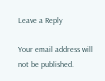Leave a Reply

Your email address will not be published.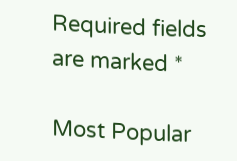Required fields are marked *

Most Popular